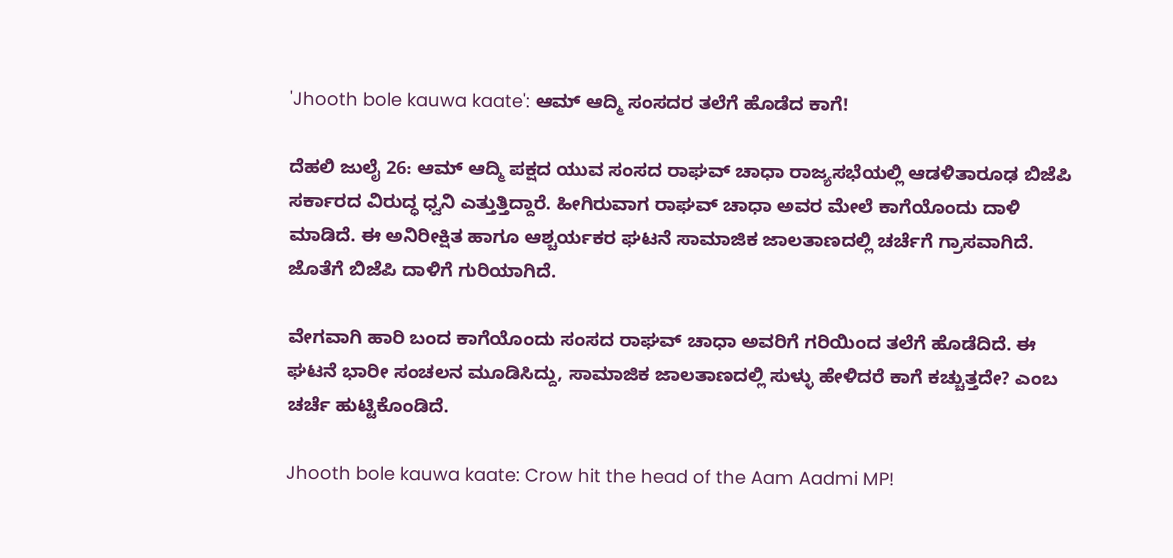'Jhooth bole kauwa kaate': ಆಮ್ ಆದ್ಮಿ ಸಂಸದರ ತಲೆಗೆ ಹೊಡೆದ ಕಾಗೆ!

ದೆಹಲಿ ಜುಲೈ 26: ಆಮ್ ಆದ್ಮಿ ಪಕ್ಷದ ಯುವ ಸಂಸದ ರಾಘವ್ ಚಾಧಾ ರಾಜ್ಯಸಭೆಯಲ್ಲಿ ಆಡಳಿತಾರೂಢ ಬಿಜೆಪಿ ಸರ್ಕಾರದ ವಿರುದ್ಧ ಧ್ವನಿ ಎತ್ತುತ್ತಿದ್ದಾರೆ. ಹೀಗಿರುವಾಗ ರಾಘವ್ ಚಾಧಾ ಅವರ ಮೇಲೆ ಕಾಗೆಯೊಂದು ದಾಳಿ ಮಾಡಿದೆ. ಈ ಅನಿರೀಕ್ಷಿತ ಹಾಗೂ ಆಶ್ಚರ್ಯಕರ ಘಟನೆ ಸಾಮಾಜಿಕ ಜಾಲತಾಣದಲ್ಲಿ ಚರ್ಚೆಗೆ ಗ್ರಾಸವಾಗಿದೆ. ಜೊತೆಗೆ ಬಿಜೆಪಿ ದಾಳಿಗೆ ಗುರಿಯಾಗಿದೆ.

ವೇಗವಾಗಿ ಹಾರಿ ಬಂದ ಕಾಗೆಯೊಂದು ಸಂಸದ ರಾಘವ್ ಚಾಧಾ ಅವರಿಗೆ ಗರಿಯಿಂದ ತಲೆಗೆ ಹೊಡೆದಿದೆ. ಈ ಘಟನೆ ಭಾರೀ ಸಂಚಲನ ಮೂಡಿಸಿದ್ದು, ಸಾಮಾಜಿಕ ಜಾಲತಾಣದಲ್ಲಿ ಸುಳ್ಳು ಹೇಳಿದರೆ ಕಾಗೆ ಕಚ್ಚುತ್ತದೇ? ಎಂಬ ಚರ್ಚೆ ಹುಟ್ಟಿಕೊಂಡಿದೆ.

Jhooth bole kauwa kaate: Crow hit the head of the Aam Aadmi MP!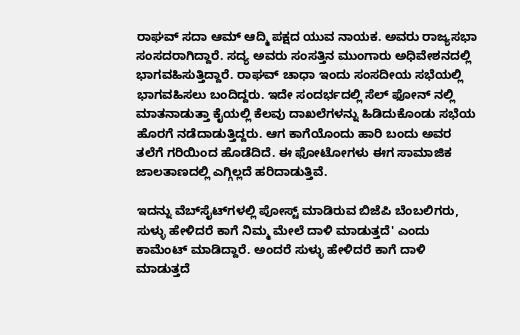ರಾಘವ್ ಸದಾ ಆಮ್ ಆದ್ಮಿ ಪಕ್ಷದ ಯುವ ನಾಯಕ. ಅವರು ರಾಜ್ಯಸಭಾ ಸಂಸದರಾಗಿದ್ದಾರೆ. ಸದ್ಯ ಅವರು ಸಂಸತ್ತಿನ ಮುಂಗಾರು ಅಧಿವೇಶನದಲ್ಲಿ ಭಾಗವಹಿಸುತ್ತಿದ್ದಾರೆ. ರಾಘವ್ ಚಾಧಾ ಇಂದು ಸಂಸದೀಯ ಸಭೆಯಲ್ಲಿ ಭಾಗವಹಿಸಲು ಬಂದಿದ್ದರು. ಇದೇ ಸಂದರ್ಭದಲ್ಲಿ ಸೆಲ್ ಫೋನ್ ನಲ್ಲಿ ಮಾತನಾಡುತ್ತಾ ಕೈಯಲ್ಲಿ ಕೆಲವು ದಾಖಲೆಗಳನ್ನು ಹಿಡಿದುಕೊಂಡು ಸಭೆಯ ಹೊರಗೆ ನಡೆದಾಡುತ್ತಿದ್ದರು. ಆಗ ಕಾಗೆಯೊಂದು ಹಾರಿ ಬಂದು ಅವರ ತಲೆಗೆ ಗರಿಯಿಂದ ಹೊಡೆದಿದೆ. ಈ ಫೋಟೋಗಳು ಈಗ ಸಾಮಾಜಿಕ ಜಾಲತಾಣದಲ್ಲಿ ಎಗ್ಗಿಲ್ಲದೆ ಹರಿದಾಡುತ್ತಿವೆ.

ಇದನ್ನು ವೆಬ್‌ಸೈಟ್‌ಗಳಲ್ಲಿ ಪೋಸ್ಟ್ ಮಾಡಿರುವ ಬಿಜೆಪಿ ಬೆಂಬಲಿಗರು, ಸುಳ್ಳು ಹೇಳಿದರೆ ಕಾಗೆ ನಿಮ್ಮ ಮೇಲೆ ದಾಳಿ ಮಾಡುತ್ತದೆ' ಎಂದು ಕಾಮೆಂಟ್ ಮಾಡಿದ್ದಾರೆ. ಅಂದರೆ ಸುಳ್ಳು ಹೇಳಿದರೆ ಕಾಗೆ ದಾಳಿ ಮಾಡುತ್ತದೆ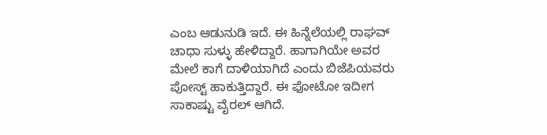ಎಂಬ ಆಡುನುಡಿ ಇದೆ. ಈ ಹಿನ್ನೆಲೆಯಲ್ಲಿ ರಾಘವ್ ಚಾಧಾ ಸುಳ್ಳು ಹೇಳಿದ್ದಾರೆ. ಹಾಗಾಗಿಯೇ ಅವರ ಮೇಲೆ ಕಾಗೆ ದಾಳಿಯಾಗಿದೆ ಎಂದು ಬಿಜೆಪಿಯವರು ಪೋಸ್ಟ್ ಹಾಕುತ್ತಿದ್ದಾರೆ. ಈ ಫೋಟೋ ಇದೀಗ ಸಾಕಾಷ್ಟು ವೈರಲ್ ಆಗಿದೆ.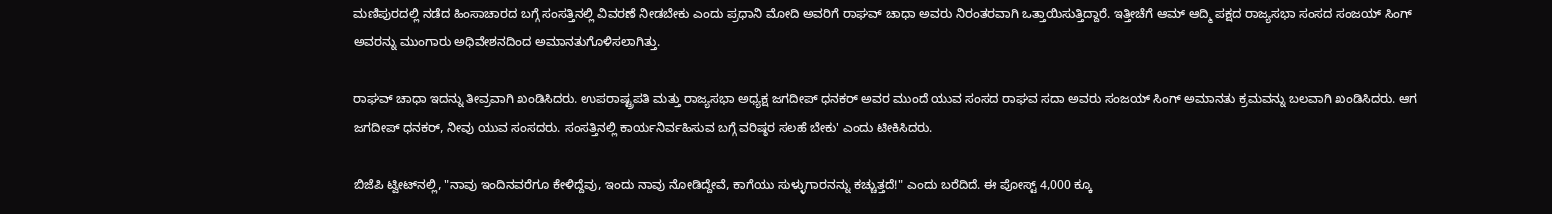ಮಣಿಪುರದಲ್ಲಿ ನಡೆದ ಹಿಂಸಾಚಾರದ ಬಗ್ಗೆ ಸಂಸತ್ತಿನಲ್ಲಿ ವಿವರಣೆ ನೀಡಬೇಕು ಎಂದು ಪ್ರಧಾನಿ ಮೋದಿ ಅವರಿಗೆ ರಾಘವ್ ಚಾಧಾ ಅವರು ನಿರಂತರವಾಗಿ ಒತ್ತಾಯಿಸುತ್ತಿದ್ದಾರೆ. ಇತ್ತೀಚೆಗೆ ಆಮ್ ಆದ್ಮಿ ಪಕ್ಷದ ರಾಜ್ಯಸಭಾ ಸಂಸದ ಸಂಜಯ್ ಸಿಂಗ್ ಅವರನ್ನು ಮುಂಗಾರು ಅಧಿವೇಶನದಿಂದ ಅಮಾನತುಗೊಳಿಸಲಾಗಿತ್ತು.

ರಾಘವ್ ಚಾಧಾ ಇದನ್ನು ತೀವ್ರವಾಗಿ ಖಂಡಿಸಿದರು. ಉಪರಾಷ್ಟ್ರಪತಿ ಮತ್ತು ರಾಜ್ಯಸಭಾ ಅಧ್ಯಕ್ಷ ಜಗದೀಪ್ ಧನಕರ್ ಅವರ ಮುಂದೆ ಯುವ ಸಂಸದ ರಾಘವ ಸದಾ ಅವರು ಸಂಜಯ್ ಸಿಂಗ್ ಅಮಾನತು ಕ್ರಮವನ್ನು ಬಲವಾಗಿ ಖಂಡಿಸಿದರು. ಆಗ ಜಗದೀಪ್ ಧನಕರ್, ನೀವು ಯುವ ಸಂಸದರು. ಸಂಸತ್ತಿನಲ್ಲಿ ಕಾರ್ಯನಿರ್ವಹಿಸುವ ಬಗ್ಗೆ ವರಿಷ್ಠರ ಸಲಹೆ ಬೇಕು' ಎಂದು ಟೀಕಿಸಿದರು.

ಬಿಜೆಪಿ ಟ್ವೀಟ್‌ನಲ್ಲಿ, "ನಾವು ಇಂದಿನವರೆಗೂ ಕೇಳಿದ್ದೆವು, ಇಂದು ನಾವು ನೋಡಿದ್ದೇವೆ, ಕಾಗೆಯು ಸುಳ್ಳುಗಾರನನ್ನು ಕಚ್ಚುತ್ತದೆ!" ಎಂದು ಬರೆದಿದೆ. ಈ ಪೋಸ್ಟ್ 4,000 ಕ್ಕೂ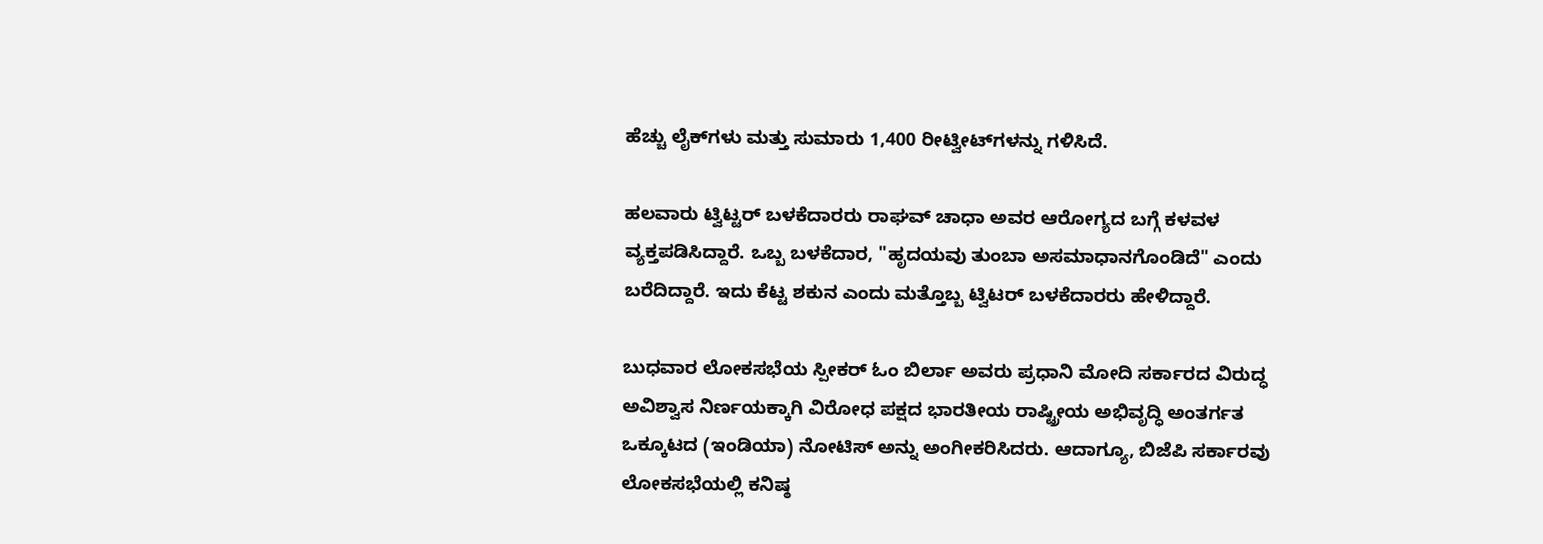ಹೆಚ್ಚು ಲೈಕ್‌ಗಳು ಮತ್ತು ಸುಮಾರು 1,400 ರೀಟ್ವೀಟ್‌ಗಳನ್ನು ಗಳಿಸಿದೆ.

ಹಲವಾರು ಟ್ವಿಟ್ಟರ್ ಬಳಕೆದಾರರು ರಾಘವ್ ಚಾಧಾ ಅವರ ಆರೋಗ್ಯದ ಬಗ್ಗೆ ಕಳವಳ ವ್ಯಕ್ತಪಡಿಸಿದ್ದಾರೆ. ಒಬ್ಬ ಬಳಕೆದಾರ, "ಹೃದಯವು ತುಂಬಾ ಅಸಮಾಧಾನಗೊಂಡಿದೆ" ಎಂದು ಬರೆದಿದ್ದಾರೆ. ಇದು ಕೆಟ್ಟ ಶಕುನ ಎಂದು ಮತ್ತೊಬ್ಬ ಟ್ವಿಟರ್ ಬಳಕೆದಾರರು ಹೇಳಿದ್ದಾರೆ.

ಬುಧವಾರ ಲೋಕಸಭೆಯ ಸ್ಪೀಕರ್ ಓಂ ಬಿರ್ಲಾ ಅವರು ಪ್ರಧಾನಿ ಮೋದಿ ಸರ್ಕಾರದ ವಿರುದ್ಧ ಅವಿಶ್ವಾಸ ನಿರ್ಣಯಕ್ಕಾಗಿ ವಿರೋಧ ಪಕ್ಷದ ಭಾರತೀಯ ರಾಷ್ಟ್ರೀಯ ಅಭಿವೃದ್ಧಿ ಅಂತರ್ಗತ ಒಕ್ಕೂಟದ (ಇಂಡಿಯಾ) ನೋಟಿಸ್ ಅನ್ನು ಅಂಗೀಕರಿಸಿದರು. ಆದಾಗ್ಯೂ, ಬಿಜೆಪಿ ಸರ್ಕಾರವು ಲೋಕಸಭೆಯಲ್ಲಿ ಕನಿಷ್ಠ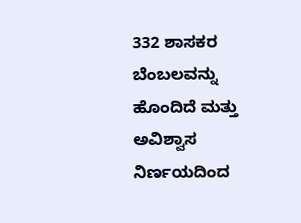332 ಶಾಸಕರ ಬೆಂಬಲವನ್ನು ಹೊಂದಿದೆ ಮತ್ತು ಅವಿಶ್ವಾಸ ನಿರ್ಣಯದಿಂದ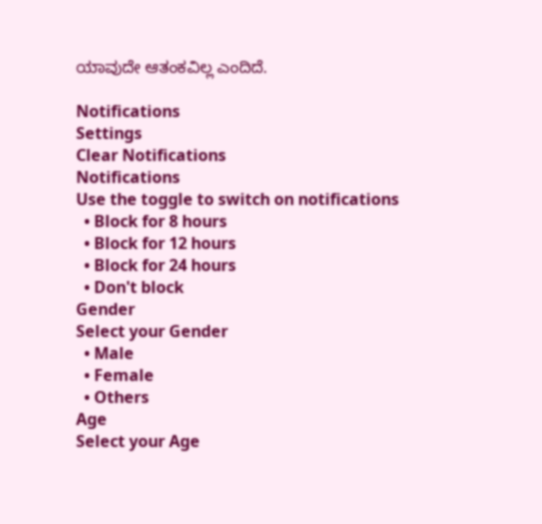ಯಾವುದೇ ಆತಂಕವಿಲ್ಲ ಎಂದಿದೆ.

Notifications
Settings
Clear Notifications
Notifications
Use the toggle to switch on notifications
  • Block for 8 hours
  • Block for 12 hours
  • Block for 24 hours
  • Don't block
Gender
Select your Gender
  • Male
  • Female
  • Others
Age
Select your Age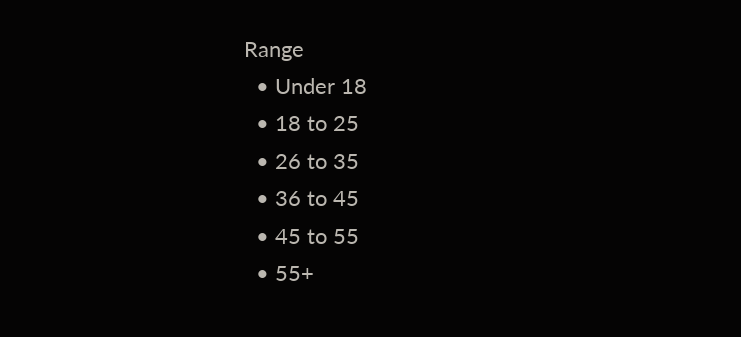Range
  • Under 18
  • 18 to 25
  • 26 to 35
  • 36 to 45
  • 45 to 55
  • 55+